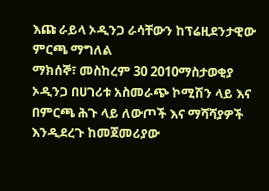እጩ ራይላ ኦዲንጋ ራሳቸውን ከፕሬዚደንታዊው ምርጫ ማግለል
ማክሰኞ፣ መስከረም 30 2010ማስታወቂያ
ኦዲንጋ በሀገሪቱ አስመራጭ ኮሚሽን ላይ እና በምርጫ ሕጉ ላይ ለውጦች እና ማሻሻያዎች እንዲደረጉ ከመጀመሪያው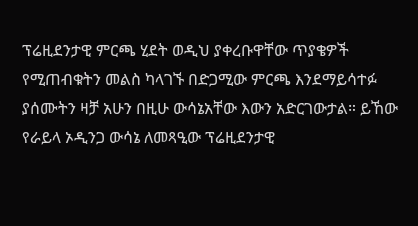ፕሬዚደንታዊ ምርጫ ሂደት ወዲህ ያቀረቡዋቸው ጥያቄዎች የሚጠብቁትን መልስ ካላገኙ በድጋሚው ምርጫ እንደማይሳተፉ ያሰሙትን ዛቻ አሁን በዚሁ ውሳኔአቸው እውን አድርገውታል። ይኸው የራይላ ኦዲንጋ ውሳኔ ለመጻዒው ፕሬዚደንታዊ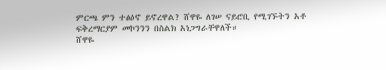ምርጫ ምን ተፅዕኖ ይኖረዋል? ሸዋዬ ለገሠ ናይሮቢ የሚገኙትን አቶ ፍቅረማርያም መኮንንን በስልክ አነጋግራቸዋለች።
ሸዋዬ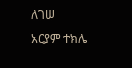ለገሠ
አርያም ተክሌ